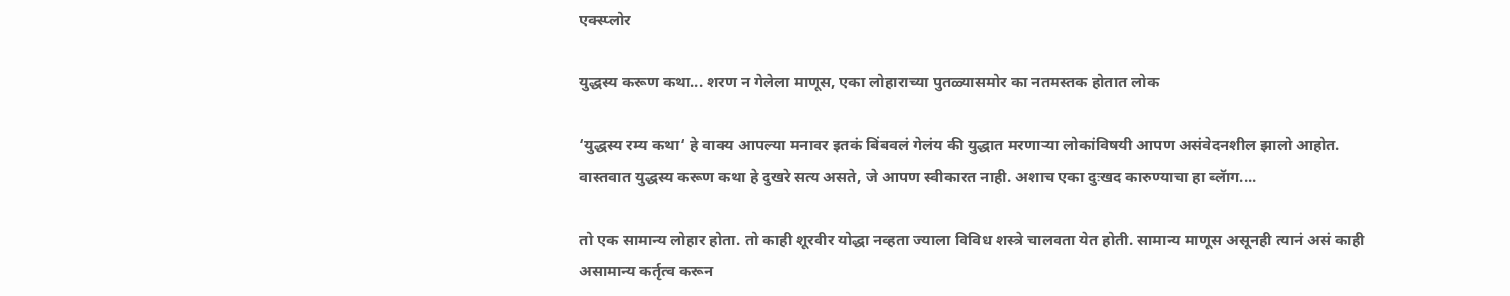एक्स्प्लोर

युद्धस्य करूण कथा... शरण न गेलेला माणूस, एका लोहाराच्या पुतळ्यासमोर का नतमस्तक होतात लोक

‘युद्धस्य रम्य कथा‘ हे वाक्य आपल्या मनावर इतकं बिंबवलं गेलंय की युद्धात मरणाऱ्या लोकांविषयी आपण असंवेदनशील झालो आहोत. वास्तवात युद्धस्य करूण कथा हे दुखरे सत्य असते, जे आपण स्वीकारत नाही. अशाच एका दुःखद कारुण्याचा हा ब्लॅाग....

तो एक सामान्य लोहार होता. तो काही शूरवीर योद्धा नव्हता ज्याला विविध शस्त्रे चालवता येत होती. सामान्य माणूस असूनही त्यानं असं काही असामान्य कर्तृत्व करून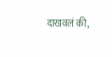दाखवलं की,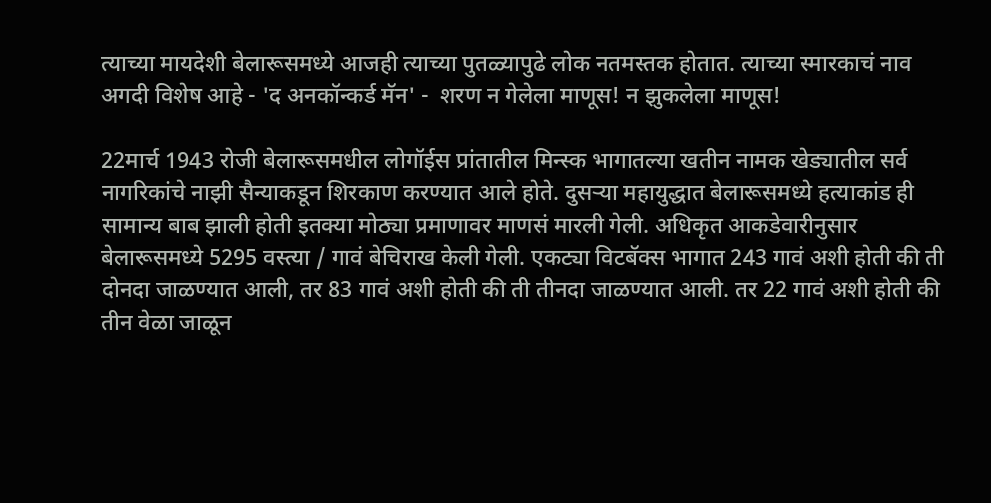त्याच्या मायदेशी बेलारूसमध्ये आजही त्याच्या पुतळ्यापुढे लोक नतमस्तक होतात. त्याच्या स्मारकाचं नाव अगदी विशेष आहे - 'द अनकॉन्कर्ड मॅन' -  शरण न गेलेला माणूस! न झुकलेला माणूस!

22मार्च 1943 रोजी बेलारूसमधील लोगॉईस प्रांतातील मिन्स्क भागातल्या खतीन नामक खेड्यातील सर्व नागरिकांचे नाझी सैन्याकडून शिरकाण करण्यात आले होते. दुसऱ्या महायुद्धात बेलारूसमध्ये हत्याकांड ही सामान्य बाब झाली होती इतक्या मोठ्या प्रमाणावर माणसं मारली गेली. अधिकृत आकडेवारीनुसार बेलारूसमध्ये 5295 वस्त्या / गावं बेचिराख केली गेली. एकट्या विटबॅक्स भागात 243 गावं अशी होती की ती दोनदा जाळण्यात आली, तर 83 गावं अशी होती की ती तीनदा जाळण्यात आली. तर 22 गावं अशी होती की तीन वेळा जाळून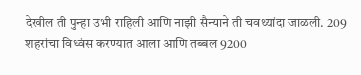देखील ती पुन्हा उभी राहिली आणि नाझी सैन्याने ती चवथ्यांदा जाळली. 209 शहरांचा विध्वंस करण्यात आला आणि तब्बल 9200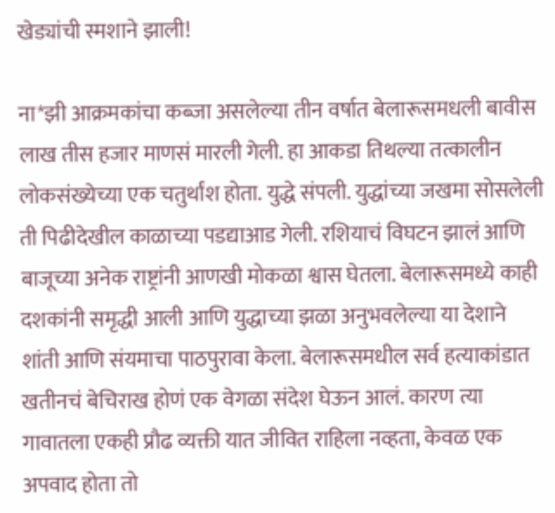खेड्यांची स्मशाने झाली!

ना*झी आक्रमकांचा कब्जा असलेल्या तीन वर्षात बेलारूसमधली बावीस लाख तीस हजार माणसं मारली गेली. हा आकडा तिथल्या तत्कालीन लोकसंख्येच्या एक चतुर्थांश होता. युद्धे संपली. युद्धांच्या जखमा सोसलेली ती पिढीदेखील काळाच्या पडद्याआड गेली. रशियाचं विघटन झालं आणि बाजूच्या अनेक राष्ट्रांनी आणखी मोकळा श्वास घेतला. बेलारूसमध्ये काही दशकांनी समृद्धी आली आणि युद्धाच्या झळा अनुभवलेल्या या देशाने शांती आणि संयमाचा पाठपुरावा केला. बेलारूसमधील सर्व हत्याकांडात खतीनचं बेचिराख होणं एक वेगळा संदेश घेऊन आलं. कारण त्या गावातला एकही प्रौढ व्यक्ती यात जीवित राहिला नव्हता, केवळ एक अपवाद होता तो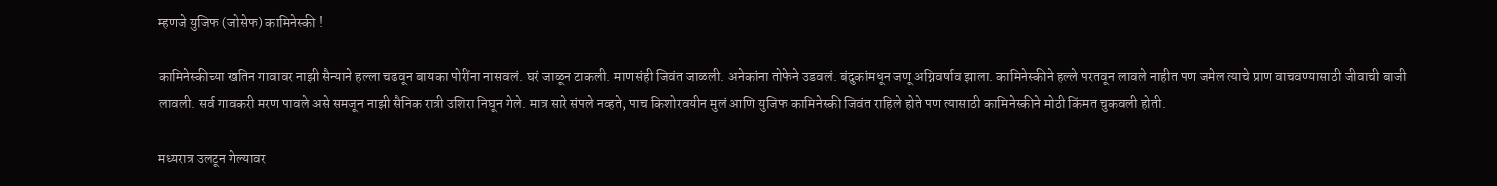म्हणजे युजिफ (जोसेफ) कामिनेस्की !

कामिनेस्कीच्या खतिन गावावर नाझी सैन्याने हल्ला चढवून बायका पोरींना नासवलं. घरं जाळून टाकली. माणसंही जिवंत जाळली. अनेकांना तोफेने उडवलं. बंदुकांमधून जणू अग्निवर्षाव झाला. कामिनेस्कीने हल्ले परतवून लावले नाहीत पण जमेल त्याचे प्राण वाचवण्यासाठी जीवाची बाजी लावली. सर्व गावकरी मरण पावले असे समजून नाझी सैनिक रात्री उशिरा निघून गेले. मात्र सारे संपले नव्हते, पाच किशोरवयीन मुलं आणि युजिफ कामिनेस्की जिवंत राहिले होते पण त्यासाठी कामिनेस्कीने मोठी किंमत चुकवली होती.

मध्यरात्र उलटून गेल्यावर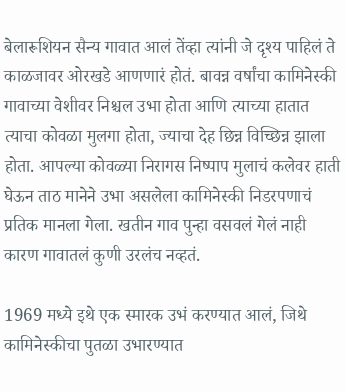बेलारूशियन सैन्य गावात आलं तेंव्हा त्यांनी जे दृश्य पाहिलं ते काळजावर ओरखडे आणणारं होतं. बावन्न वर्षांचा कामिनेस्की गावाच्या वेशीवर निश्चल उभा होता आणि त्याच्या हातात त्याचा कोवळा मुलगा होता, ज्याचा देह छिन्न विच्छिन्न झाला होता. आपल्या कोवळ्या निरागस निष्पाप मुलाचं कलेवर हाती घेऊन ताठ मानेने उभा असलेला कामिनेस्की निडरपणाचं प्रतिक मानला गेला. खतीन गाव पुन्हा वसवलं गेलं नाही कारण गावातलं कुणी उरलंच नव्हतं.

1969 मध्ये इथे एक स्मारक उभं करण्यात आलं, जिथे कामिनेस्कीचा पुतळा उभारण्यात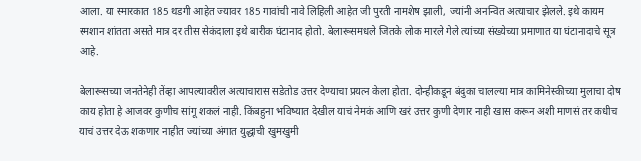आला. या स्मारकात 185 थडगी आहेत ज्यावर 185 गावांची नावे लिहिली आहेत जी पुरती नामशेष झाली, ज्यांनी अनन्वित अत्याचार झेलले. इथे कायम स्मशान शांतता असते मात्र दर तीस सेकंदाला इथे बारीक घंटानाद होतो. बेलारूसमधले जितके लोक मारले गेले त्यांच्या संख्येच्या प्रमाणात या घंटानादाचे सूत्र आहे.

बेलारूसच्या जनतेनेही तेंव्हा आपल्यावरील अत्याचारास सडेतोड उत्तर देण्याचा प्रयत्न केला होता. दोन्हीकडून बंदुका चालल्या मात्र कामिनेस्कीच्या मुलाचा दोष काय होता हे आजवर कुणीच सांगू शकलं नाही. किंबहुना भविष्यात देखील याचं नेमकं आणि खरं उत्तर कुणी देणार नाही खास करून अशी माणसं तर कधीच याचं उत्तर देऊ शकणार नाहीत ज्यांच्या अंगात युद्धाची खुमखुमी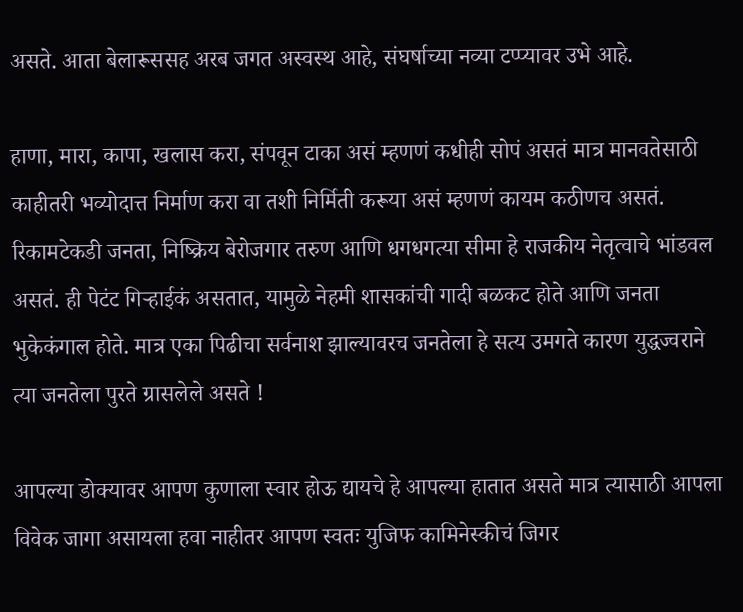असते. आता बेलारूससह अरब जगत अस्वस्थ आहे, संघर्षाच्या नव्या टप्प्यावर उभे आहे.

हाणा, मारा, कापा, खलास करा, संपवून टाका असं म्हणणं कधीही सोपं असतं मात्र मानवतेसाठी काहीतरी भव्योदात्त निर्माण करा वा तशी निर्मिती करूया असं म्हणणं कायम कठीणच असतं. रिकामटेकडी जनता, निष्क्रिय बेरोजगार तरुण आणि धगधगत्या सीमा हे राजकीय नेतृत्वाचे भांडवल असतं. ही पेटंट गिऱ्हाईकं असतात, यामुळे नेहमी शासकांची गादी बळकट होते आणि जनता भुकेकंगाल होते. मात्र एका पिढीचा सर्वनाश झाल्यावरच जनतेला हे सत्य उमगते कारण युद्धज्वराने त्या जनतेला पुरते ग्रासलेले असते !

आपल्या डोक्यावर आपण कुणाला स्वार होऊ द्यायचे हे आपल्या हातात असते मात्र त्यासाठी आपला विवेक जागा असायला हवा नाहीतर आपण स्वतः युजिफ कामिनेस्कीचं जिगर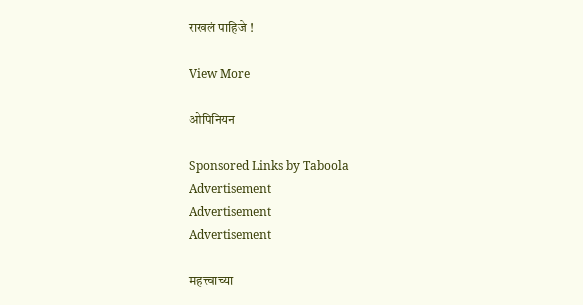राखलं पाहिजे !

View More

ओपिनियन

Sponsored Links by Taboola
Advertisement
Advertisement
Advertisement

महत्त्वाच्या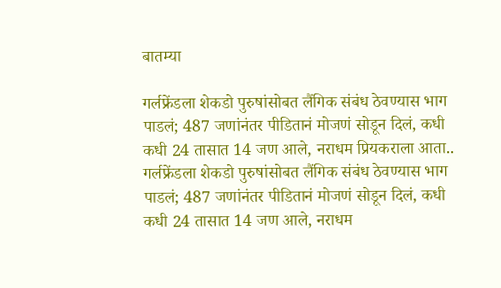बातम्या

गर्लफ्रेंडला शेकडो पुरुषांसोबत लैंगिक संबंध ठेवण्यास भाग पाडलं; 487 जणांनंतर पीडितानं मोजणं सोडून दिलं, कधी कधी 24 तासात 14 जण आले, नराधम प्रियकराला आता..
गर्लफ्रेंडला शेकडो पुरुषांसोबत लैंगिक संबंध ठेवण्यास भाग पाडलं; 487 जणांनंतर पीडितानं मोजणं सोडून दिलं, कधी कधी 24 तासात 14 जण आले, नराधम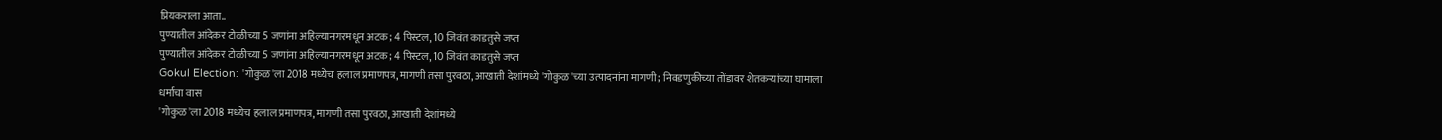प्रियकराला आता..
पुण्यातील आंदेकर टोळीच्या 5 जणांना अहिल्यानगरमधून अटक; 4 पिस्टल, 10 जिवंत काडतुसे जप्त
पुण्यातील आंदेकर टोळीच्या 5 जणांना अहिल्यानगरमधून अटक; 4 पिस्टल, 10 जिवंत काडतुसे जप्त
Gokul Election: 'गोकुळ'ला 2018 मध्येच हलाल प्रमाणपत्र, मागणी तसा पुरवठा, आखाती देशांमध्ये 'गोकुळ'च्या उत्पादनांना मागणी; निवडणुकीच्या तोंडावर शेतकऱ्यांच्या घामाला धर्माचा वास
'गोकुळ'ला 2018 मध्येच हलाल प्रमाणपत्र, मागणी तसा पुरवठा, आखाती देशांमध्ये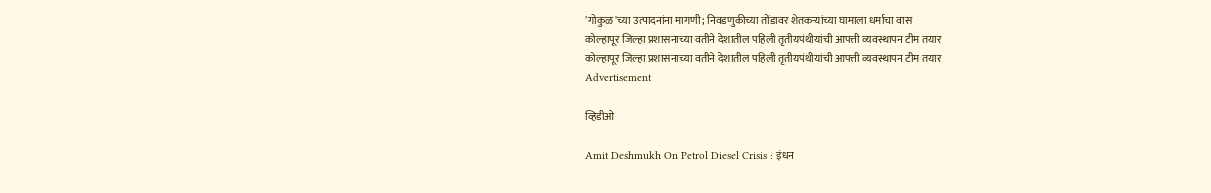'गोकुळ'च्या उत्पादनांना मागणी; निवडणुकीच्या तोंडावर शेतकऱ्यांच्या घामाला धर्माचा वास
कोल्हापूर जिल्हा प्रशासनाच्या वतीने देशातील पहिली तृतीयपंथीयांची आपत्ती व्यवस्थापन टीम तयार
कोल्हापूर जिल्हा प्रशासनाच्या वतीने देशातील पहिली तृतीयपंथीयांची आपत्ती व्यवस्थापन टीम तयार
Advertisement

व्हिडीओ

Amit Deshmukh On Petrol Diesel Crisis : इंधन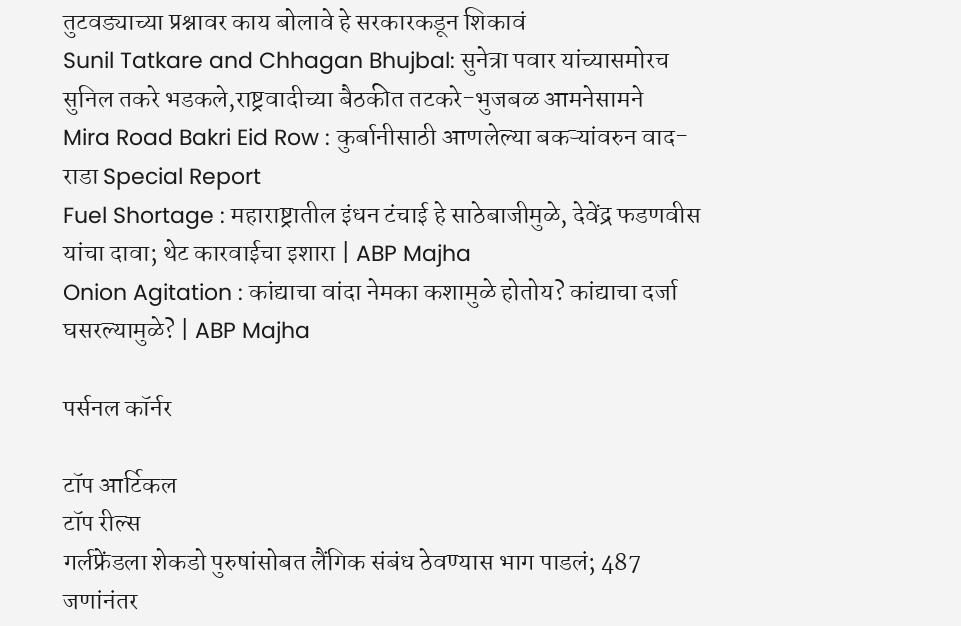तुटवड्याच्या प्रश्नावर काय बोलावे हे सरकारकडून शिकावं
Sunil Tatkare and Chhagan Bhujbal: सुनेत्रा पवार यांच्यासमोरच सुनिल तकरे भडकले,राष्ट्रवादीच्या बैठकीत तटकरे-भुजबळ आमनेसामने
Mira Road Bakri Eid Row : कुर्बानीसाठी आणलेल्या बकऱ्यांवरुन वाद-राडा Special Report
Fuel Shortage : महाराष्ट्रातील इंधन टंचाई हे साठेबाजीमुळे, देवेंद्र फडणवीस यांचा दावा; थेट कारवाईचा इशारा | ABP Majha
Onion Agitation : कांद्याचा वांदा नेमका कशामुळे होतोय? कांद्याचा दर्जा घसरल्यामुळे? | ABP Majha

पर्सनल कॉर्नर

टॉप आर्टिकल
टॉप रील्स
गर्लफ्रेंडला शेकडो पुरुषांसोबत लैंगिक संबंध ठेवण्यास भाग पाडलं; 487 जणांनंतर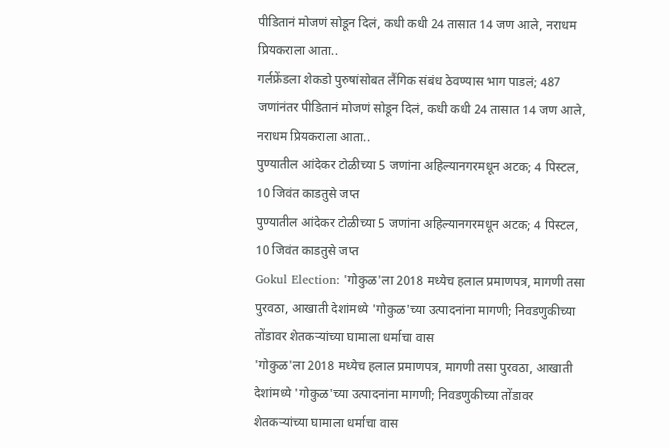पीडितानं मोजणं सोडून दिलं, कधी कधी 24 तासात 14 जण आले, नराधम प्रियकराला आता..
गर्लफ्रेंडला शेकडो पुरुषांसोबत लैंगिक संबंध ठेवण्यास भाग पाडलं; 487 जणांनंतर पीडितानं मोजणं सोडून दिलं, कधी कधी 24 तासात 14 जण आले, नराधम प्रियकराला आता..
पुण्यातील आंदेकर टोळीच्या 5 जणांना अहिल्यानगरमधून अटक; 4 पिस्टल, 10 जिवंत काडतुसे जप्त
पुण्यातील आंदेकर टोळीच्या 5 जणांना अहिल्यानगरमधून अटक; 4 पिस्टल, 10 जिवंत काडतुसे जप्त
Gokul Election: 'गोकुळ'ला 2018 मध्येच हलाल प्रमाणपत्र, मागणी तसा पुरवठा, आखाती देशांमध्ये 'गोकुळ'च्या उत्पादनांना मागणी; निवडणुकीच्या तोंडावर शेतकऱ्यांच्या घामाला धर्माचा वास
'गोकुळ'ला 2018 मध्येच हलाल प्रमाणपत्र, मागणी तसा पुरवठा, आखाती देशांमध्ये 'गोकुळ'च्या उत्पादनांना मागणी; निवडणुकीच्या तोंडावर शेतकऱ्यांच्या घामाला धर्माचा वास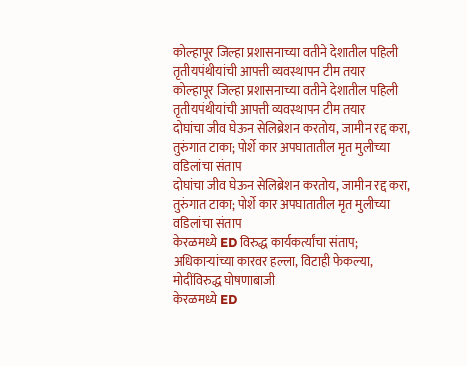कोल्हापूर जिल्हा प्रशासनाच्या वतीने देशातील पहिली तृतीयपंथीयांची आपत्ती व्यवस्थापन टीम तयार
कोल्हापूर जिल्हा प्रशासनाच्या वतीने देशातील पहिली तृतीयपंथीयांची आपत्ती व्यवस्थापन टीम तयार
दोघांचा जीव घेऊन सेलिब्रेशन करतोय, जामीन रद्द करा, तुरुंगात टाका; पोर्शे कार अपघातातील मृत मुलीच्या वडिलांचा संताप
दोघांचा जीव घेऊन सेलिब्रेशन करतोय, जामीन रद्द करा, तुरुंगात टाका; पोर्शे कार अपघातातील मृत मुलीच्या वडिलांचा संताप
केरळमध्ये ED विरुद्ध कार्यकर्त्यांचा संताप; अधिकाऱ्यांच्या कारवर हल्ला, विटाही फेकल्या, मोदींविरुद्ध घोषणाबाजी
केरळमध्ये ED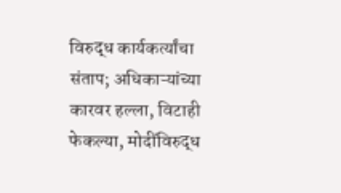विरुद्ध कार्यकर्त्यांचा संताप; अधिकाऱ्यांच्या कारवर हल्ला, विटाही फेकल्या, मोदींविरुद्ध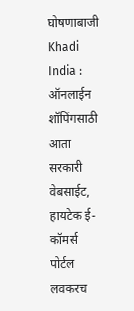घोषणाबाजी
Khadi India : ऑनलाईन शॉपिंगसाठी आता सरकारी वेबसाईट, हायटेक ई-कॉमर्स पोर्टल लवकरच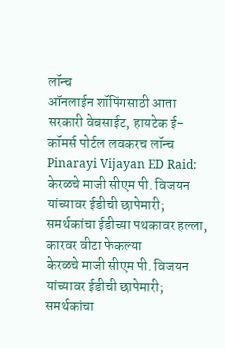लॉन्च
ऑनलाईन शॉपिंगसाठी आता सरकारी वेबसाईट, हायटेक ई-कॉमर्स पोर्टल लवकरच लॉन्च
Pinarayi Vijayan ED Raid: केरळचे माजी सीएम पी. विजयन यांच्यावर ईडीची छापेमारी; समर्थकांचा ईडीच्या पथकावर हल्ला, कारवर वीटा फेकल्या
केरळचे माजी सीएम पी. विजयन यांच्यावर ईडीची छापेमारी; समर्थकांचा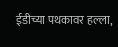ईडीच्या पथकावर हल्ला,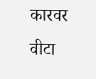कारवर वीटा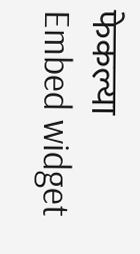फेकल्या
Embed widget